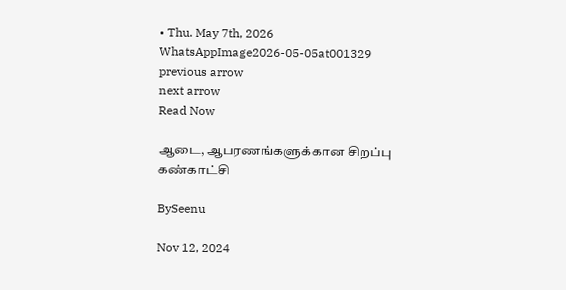• Thu. May 7th, 2026
WhatsAppImage2026-05-05at001329
previous arrow
next arrow
Read Now

ஆடை, ஆபரணங்களுக்கான சிறப்பு கண்காட்சி

BySeenu

Nov 12, 2024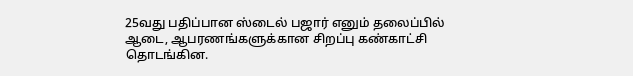25வது பதிப்பான ஸ்டைல் பஜார் எனும் தலைப்பில் ஆடை, ஆபரணங்களுக்கான சிறப்பு கண்காட்சி தொடங்கின.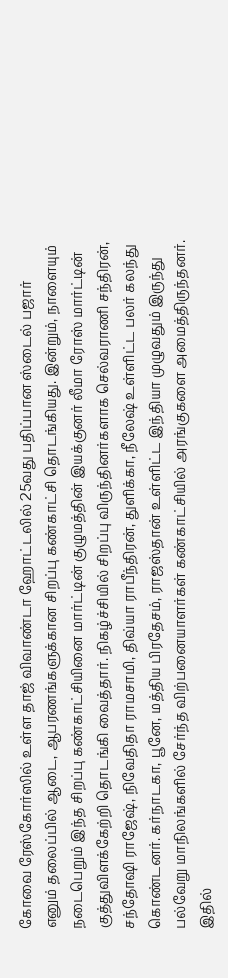கோவை ரேஸ்கோர்ஸில் உள்ள தாஜ் விவாண்டா ஹோட்டலில் 25வது பதிப்பான ஸ்டைல் பஜார் எனும் தலைப்பில் ஆடை, ஆபரணங்களுக்கான சிறப்பு கண்காட்சி தொடங்கியது. இன்றும், நாளையும் நடைபெறும் இந்த சிறப்பு கண்காட்சியினை மார்ட்டின் குழுமத்தின் இயக்குனர் லீமா ரோஸ் மார்ட்டின் குத்துவிளக்கேற்றி தொடங்கி வைத்தார். நிகழ்ச்சியில் சிறப்பு விருந்தினர்களாக செல்வராணி சந்திரன், சந்தோஷி ராஜேஷ், நிவேதிதா ராமசாமி, திவ்யா ராபீந்திரன், துளிக்கா, நீலேஷ் உள்ளிட்ட பலர் கலந்து கொண்டனர். கர்நாடகா, பூனே, மத்திய பிரதேசம், ராஜஸ்தான் உள்ளிட்ட இந்தியா முழுவதும் இருந்து பல்வேறு மாநிலங்களில் சேர்ந்த விற்பனையாளர்கள் கண்காட்சியில் அரங்குகளை அமைத்திருந்தனர். இதில்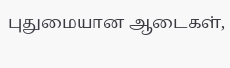புதுமையான ஆடைகள்,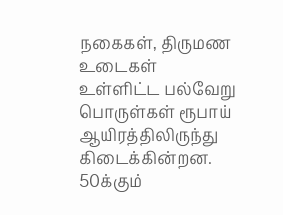நகைகள், திருமண உடைகள் உள்ளிட்ட பல்வேறு பொருள்கள் ரூபாய் ஆயிரத்திலிருந்து கிடைக்கின்றன. 50க்கும்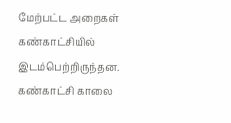மேற்பட்ட அறைகள் கண்காட்சியில் இடம்பெற்றிருந்தன.
கண்காட்சி காலை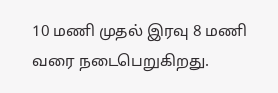10 மணி முதல் இரவு 8 மணி வரை நடைபெறுகிறது.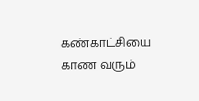கண்காட்சியை காண வரும்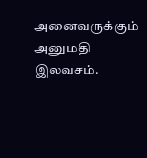அனைவருக்கும் அனுமதி இலவசம்.